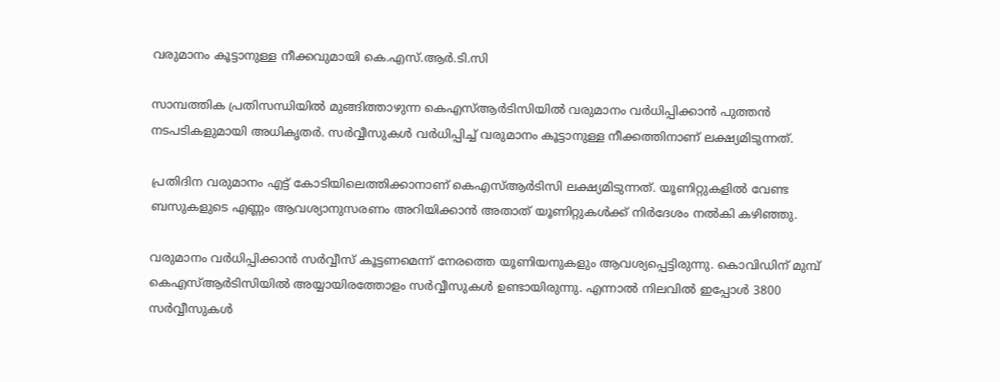വരുമാനം കൂട്ടാനുള്ള നീക്കവുമായി കെ.എസ്.ആർ.ടി.സി

സാമ്പത്തിക പ്രതിസന്ധിയിൽ മുങ്ങിത്താഴുന്ന കെഎസ്ആർടിസിയിൽ വരുമാനം വർധിപ്പിക്കാൻ പുത്തൻ നടപടികളുമായി അധികൃതർ. സർവ്വീസുകൾ വർധിപ്പിച്ച് വരുമാനം കൂട്ടാനുള്ള നീക്കത്തിനാണ് ലക്ഷ്യമിടുന്നത്.

പ്രതിദിന വരുമാനം എട്ട് കോടിയിലെത്തിക്കാനാണ് കെഎസ്ആർടിസി ലക്ഷ്യമിടുന്നത്. യൂണിറ്റുകളിൽ വേണ്ട ബസുകളുടെ എണ്ണം ആവശ്യാനുസരണം അറിയിക്കാൻ അതാത് യൂണിറ്റുകൾക്ക് നിർദേശം നൽകി കഴിഞ്ഞു.

വരുമാനം വർധിപ്പിക്കാൻ സർവ്വീസ് കൂട്ടണമെന്ന് നേരത്തെ യൂണിയനുകളും ആവശ്യപ്പെട്ടിരുന്നു. കൊവിഡിന് മുമ്പ് കെഎസ്ആർടിസിയിൽ അയ്യായിരത്തോളം സർവ്വീസുകൾ ഉണ്ടായിരുന്നു. എന്നാൽ നിലവിൽ ഇപ്പോൾ 3800 സർവ്വീസുകൾ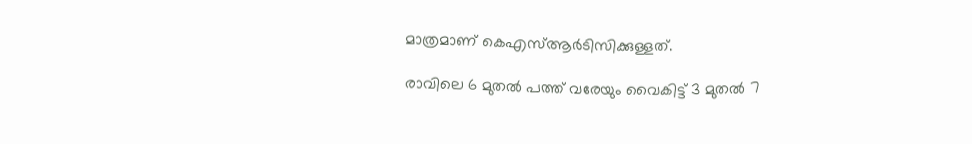മാത്രമാണ് കെഎസ്ആർടിസിക്കുള്ളത്.

രാവിലെ 6 മുതൽ പത്ത് വരേയും വൈകിട്ട് 3 മുതൽ 7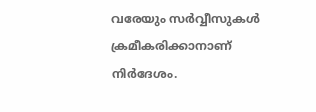വരേയും സർവ്വീസുകൾ ക്രമീകരിക്കാനാണ് നിർദേശം.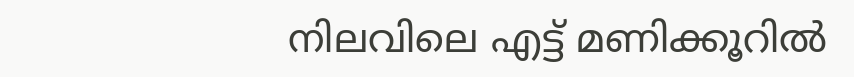നിലവിലെ എട്ട് മണിക്കൂറിൽ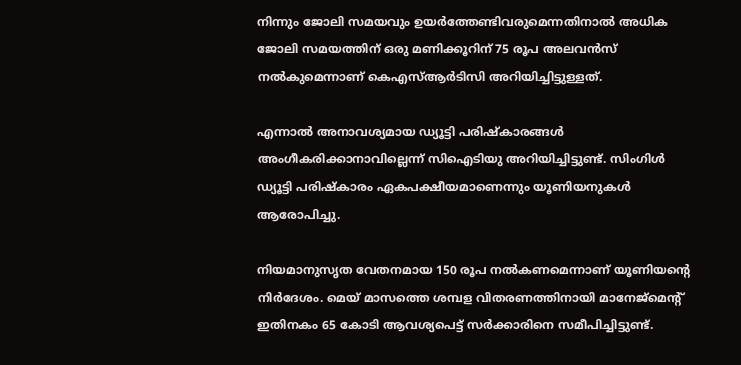നിന്നും ജോലി സമയവും ഉയർത്തേണ്ടിവരുമെന്നതിനാൽ അധിക ജോലി സമയത്തിന് ഒരു മണിക്കൂറിന് 75 രൂപ അലവൻസ് നൽകുമെന്നാണ് കെഎസ്ആർടിസി അറിയിച്ചിട്ടുള്ളത്.

എന്നാൽ അനാവശ്യമായ ഡ്യൂട്ടി പരിഷ്‌കാരങ്ങൾ അംഗീകരിക്കാനാവില്ലെന്ന് സിഐടിയു അറിയിച്ചിട്ടുണ്ട്. സിംഗിൾ ഡ്യൂട്ടി പരിഷ്‌കാരം ഏകപക്ഷീയമാണെന്നും യൂണിയനുകൾ ആരോപിച്ചു.

നിയമാനുസൃത വേതനമായ 150 രൂപ നൽകണമെന്നാണ് യൂണിയന്റെ നിർദേശം. മെയ് മാസത്തെ ശമ്പള വിതരണത്തിനായി മാനേജ്‌മെന്റ് ഇതിനകം 65 കോടി ആവശ്യപെട്ട് സർക്കാരിനെ സമീപിച്ചിട്ടുണ്ട്.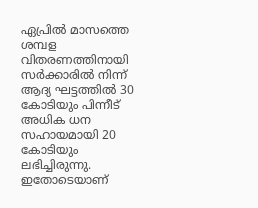ഏപ്രിൽ മാസത്തെ ശമ്പള വിതരണത്തിനായി സർക്കാരിൽ നിന്ന് ആദ്യ ഘട്ടത്തിൽ 30 കോടിയും പിന്നീട് അധിക ധന സഹായമായി 20 കോടിയും ലഭിച്ചിരുന്നു. ഇതോടെയാണ്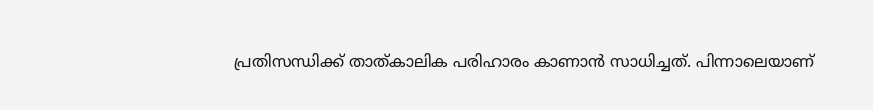പ്രതിസന്ധിക്ക് താത്കാലിക പരിഹാരം കാണാൻ സാധിച്ചത്. പിന്നാലെയാണ്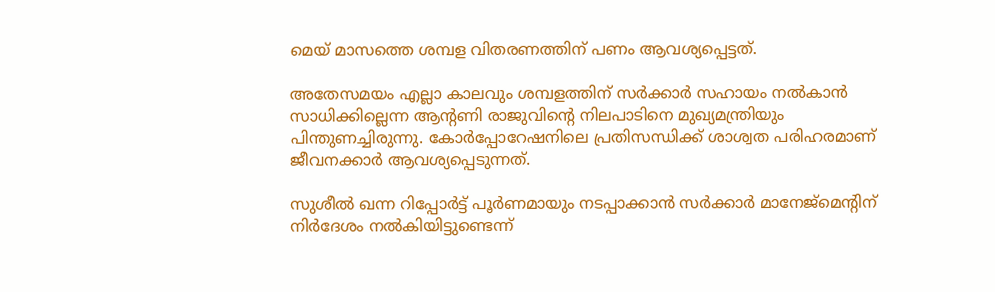മെയ് മാസത്തെ ശമ്പള വിതരണത്തിന് പണം ആവശ്യപ്പെട്ടത്.

അതേസമയം എല്ലാ കാലവും ശമ്പളത്തിന് സർക്കാർ സഹായം നൽകാൻ സാധിക്കില്ലെന്ന ആന്റണി രാജുവിന്റെ നിലപാടിനെ മുഖ്യമന്ത്രിയും പിന്തുണച്ചിരുന്നു. കോർപ്പോറേഷനിലെ പ്രതിസന്ധിക്ക് ശാശ്വത പരിഹരമാണ് ജീവനക്കാർ ആവശ്യപ്പെടുന്നത്.

സുശീൽ ഖന്ന റിപ്പോർട്ട് പൂർണമായും നടപ്പാക്കാൻ സർക്കാർ മാനേജ്‌മെന്റിന് നിർദേശം നൽകിയിട്ടുണ്ടെന്ന്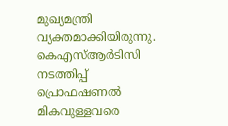മുഖ്യമന്ത്രി വ്യക്തമാക്കിയിരുന്നു. കെഎസ്ആർടിസി നടത്തിപ്പ് പ്രൊഫഷണൽ മികവുള്ളവരെ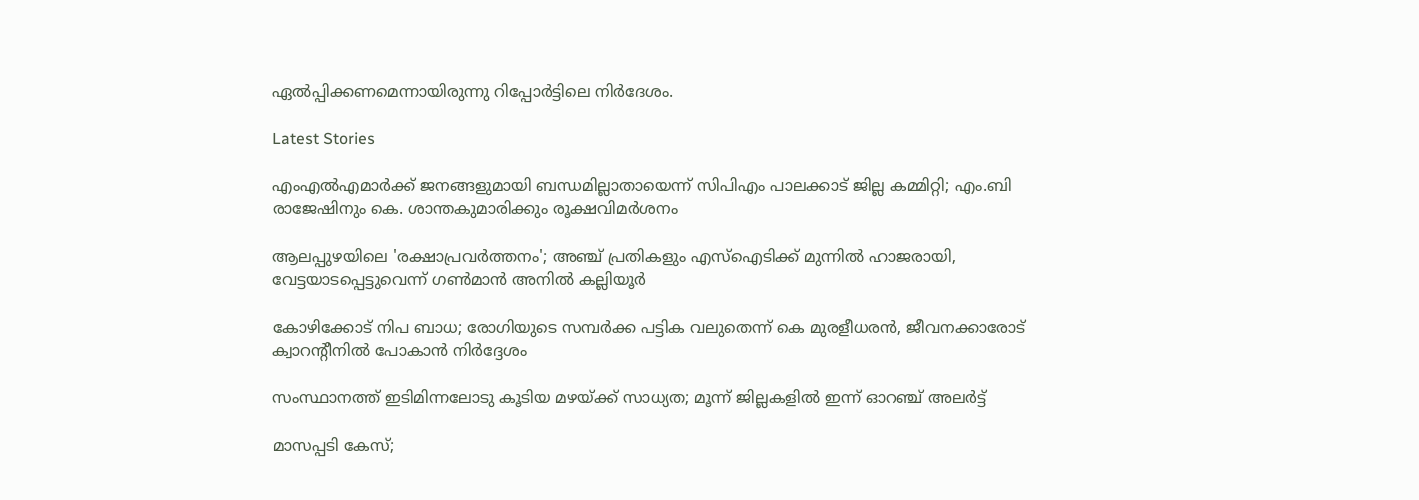ഏൽപ്പിക്കണമെന്നായിരുന്നു റിപ്പോർട്ടിലെ നിർദേശം.

Latest Stories

എംഎൽഎമാർക്ക് ജനങ്ങളുമായി ബന്ധമില്ലാതായെന്ന് സിപിഎം പാലക്കാട് ജില്ല കമ്മിറ്റി; എം.ബി രാജേഷിനും കെ. ശാന്തകുമാരിക്കും രൂക്ഷവിമർശനം

ആലപ്പുഴയിലെ 'രക്ഷാപ്രവർത്തനം'; അഞ്ച് പ്രതികളും എസ്ഐടിക്ക് മുന്നിൽ ഹാജരായി, വേട്ടയാടപ്പെട്ടുവെന്ന് ഗൺമാൻ അനിൽ കല്ലിയൂർ

കോഴിക്കോട് നിപ ബാധ; രോഗിയുടെ സമ്പർക്ക പട്ടിക വലുതെന്ന് കെ മുരളീധരൻ, ജീവനക്കാരോട് ക്വാറന്റീനിൽ പോകാൻ നിർദ്ദേശം

സംസ്ഥാനത്ത് ഇടിമിന്നലോടു കൂടിയ മഴയ്ക്ക് സാധ്യത; മൂന്ന് ജില്ലകളിൽ ഇന്ന് ഓറഞ്ച് അലർട്ട്

മാസപ്പടി കേസ്;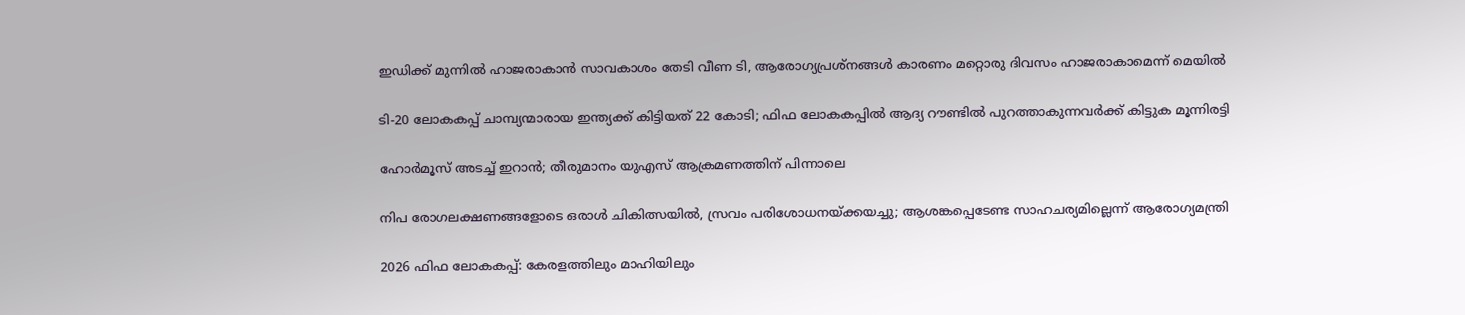ഇഡിക്ക് മുന്നിൽ ഹാജരാകാൻ സാവകാശം തേടി വീണ ടി, ആരോഗ്യപ്രശ്നങ്ങൾ കാരണം മറ്റൊരു ദിവസം ഹാജരാകാമെന്ന് മെയില്‍

ടി-20 ലോകകപ്പ് ചാമ്പ്യന്മാരായ ഇന്ത്യക്ക് കിട്ടിയത് 22 കോടി; ഫിഫ ലോകകപ്പില്‍ ആദ്യ റൗണ്ടിൽ പുറത്താകുന്നവര്‍ക്ക് കിട്ടുക മൂന്നിരട്ടി

ഹോര്‍മൂസ് അടച്ച് ഇറാൻ; തീരുമാനം യുഎസ് ആക്രമണത്തിന് പിന്നാലെ

നിപ രോഗലക്ഷണങ്ങളോടെ ഒരാള്‍ ചികിത്സയില്‍, സ്രവം പരിശോധനയ്ക്കയച്ചു; ആശങ്കപ്പെടേണ്ട സാഹചര്യമില്ലെന്ന് ആരോഗ്യമന്ത്രി

2026 ഫിഫ ലോകകപ്പ്: കേരളത്തിലും മാഹിയിലും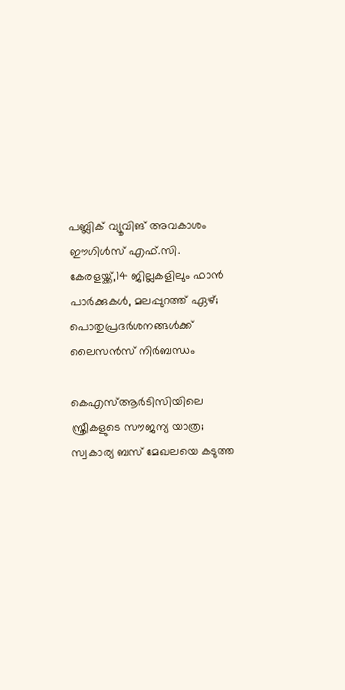പബ്ലിക് വ്യൂവിങ് അവകാശം ഈഗിൾസ് എഫ്.സി. കേരളയ്ക്ക്,14 ജില്ലകളിലും ഫാൻ പാർക്കുകൾ, മലപ്പുറത്ത് ഏഴ്; പൊതുപ്രദർശനങ്ങൾക്ക് ലൈസൻസ് നിർബന്ധം

കെഎസ്ആർടിസിയിലെ സ്ത്രീകളുടെ സൗജന്യ യാത്ര; സ്വകാര്യ ബസ് മേഖലയെ കടുത്ത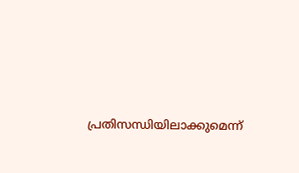പ്രതിസന്ധിയിലാക്കുമെന്ന്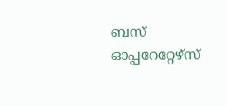ബസ് ഓപ്പറേറ്റേഴ്സ്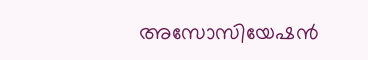അസോസിയേഷൻ